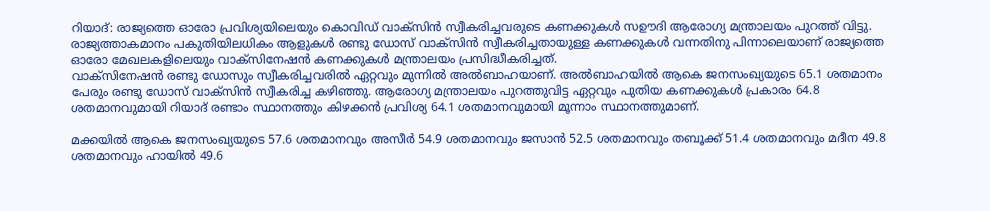റിയാദ്: രാജ്യത്തെ ഓരോ പ്രവിശ്യയിലെയും കൊവിഡ് വാക്സിൻ സ്വീകരിച്ചവരുടെ കണക്കുകൾ സഊദി ആരോഗ്യ മന്ത്രാലയം പുറത്ത് വിട്ടു. രാജ്യത്താകമാനം പകുതിയിലധികം ആളുകൾ രണ്ടു ഡോസ് വാക്സിൻ സ്വീകരിച്ചതായുള്ള കണക്കുകൾ വന്നതിനു പിന്നാലെയാണ് രാജ്യത്തെ ഓരോ മേഖലകളിലെയും വാക്സിനേഷൻ കണക്കുകൾ മന്ത്രാലയം പ്രസിദ്ധീകരിച്ചത്.
വാക്സിനേഷൻ രണ്ടു ഡോസും സ്വീകരിച്ചവരിൽ ഏറ്റവും മുന്നിൽ അൽബാഹയാണ്. അൽബാഹയിൽ ആകെ ജനസംഖ്യയുടെ 65.1 ശതമാനം പേരും രണ്ടു ഡോസ് വാക്സിൻ സ്വീകരിച്ച കഴിഞ്ഞു. ആരോഗ്യ മന്ത്രാലയം പുറത്തുവിട്ട ഏറ്റവും പുതിയ കണക്കുകൾ പ്രകാരം 64.8 ശതമാനവുമായി റിയാദ് രണ്ടാം സ്ഥാനത്തും കിഴക്കൻ പ്രവിശ്യ 64.1 ശതമാനവുമായി മൂന്നാം സ്ഥാനത്തുമാണ്.

മക്കയിൽ ആകെ ജനസംഖ്യയുടെ 57.6 ശതമാനവും അസീർ 54.9 ശതമാനവും ജസാൻ 52.5 ശതമാനവും തബൂക്ക് 51.4 ശതമാനവും മദീന 49.8 ശതമാനവും ഹായിൽ 49.6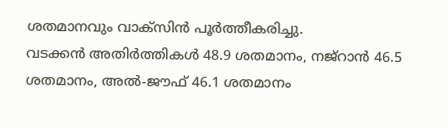ശതമാനവും വാക്സിൻ പൂർത്തീകരിച്ചു.
വടക്കൻ അതിർത്തികൾ 48.9 ശതമാനം, നജ്റാൻ 46.5 ശതമാനം, അൽ-ജൗഫ് 46.1 ശതമാനം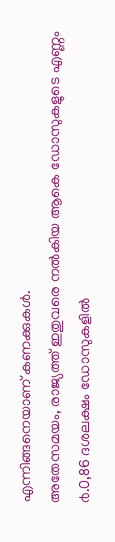എന്നിങ്ങനെയാണ് കണക്കുകൾ.
അതേസമയം, രാജ്യത്ത് ഇതുവരെ നൽകിയ ആകെ ഡോസുകളുടെ എണ്ണം ൪.0,86 ദശലക്ഷം ഡോസുകളിൽ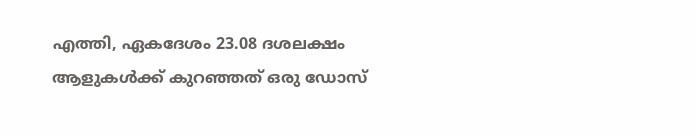എത്തി, ഏകദേശം 23.08 ദശലക്ഷം ആളുകൾക്ക് കുറഞ്ഞത് ഒരു ഡോസ്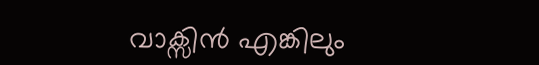വാക്സിൻ എങ്കിലും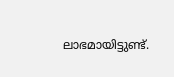ലാഭമായിട്ടുണ്ട്.